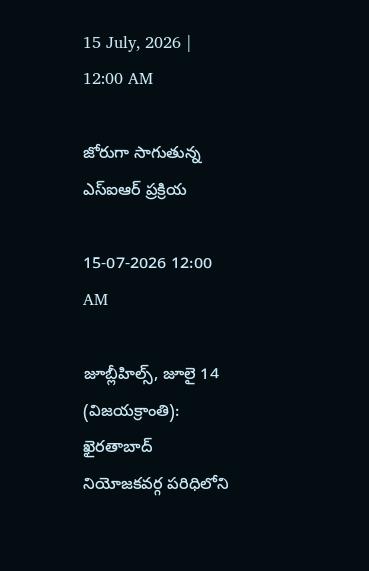15 July, 2026 | 12:00 AM

జోరుగా సాగుతున్న ఎస్‌ఐఆర్ ప్రక్రియ

15-07-2026 12:00 AM

జూబ్లీహిల్స్, జూలై 14 (విజయక్రాంతి): ఖైరతాబాద్ నియోజకవర్గ పరిధిలోని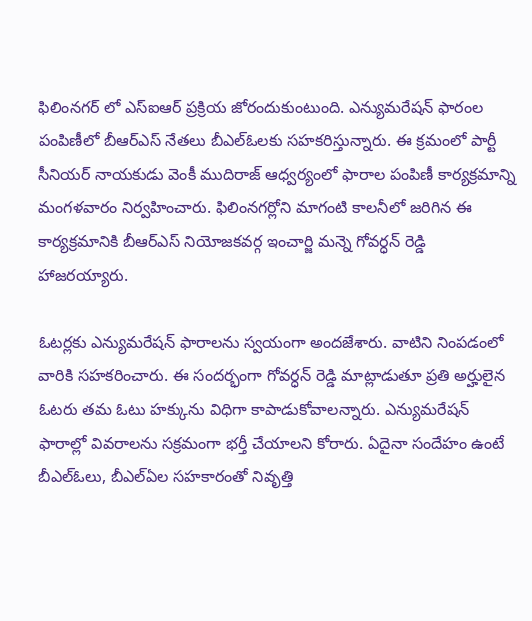ఫిలింనగర్ లో ఎస్‌ఐఆర్ ప్రక్రియ జోరందుకుంటుంది. ఎన్యుమరేషన్ ఫారంల పంపిణీలో బీఆర్‌ఎస్ నేతలు బీఎల్‌ఓలకు సహకరిస్తున్నారు. ఈ క్రమంలో పార్టీ సీనియర్ నాయకుడు వెంకీ ముదిరాజ్ ఆధ్వర్యంలో ఫారాల పంపిణీ కార్యక్రమాన్ని మంగళవారం నిర్వహించారు. ఫిలింనగర్లోని మాగంటి కాలనీలో జరిగిన ఈ కార్యక్రమానికి బీఆర్‌ఎస్ నియోజకవర్గ ఇంచార్జి మన్నె గోవర్ధన్ రెడ్డి హాజరయ్యారు.

ఓటర్లకు ఎన్యుమరేషన్ ఫారాలను స్వయంగా అందజేశారు. వాటిని నింపడంలో వారికి సహకరించారు. ఈ సందర్భంగా గోవర్ధన్ రెడ్డి మాట్లాడుతూ ప్రతి అర్హులైన ఓటరు తమ ఓటు హక్కును విధిగా కాపాడుకోవాలన్నారు. ఎన్యుమరేషన్ ఫారాల్లో వివరాలను సక్రమంగా భర్తీ చేయాలని కోరారు. ఏదైనా సందేహం ఉంటే బీఎల్‌ఓలు, బీఎల్‌ఏల సహకారంతో నివృత్తి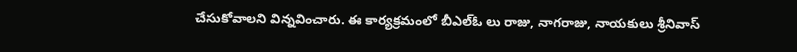చేసుకోవాలని విన్నవించారు. ఈ కార్యక్రమంలో బీఎల్‌ఓ లు రాజు, నాగరాజు, నాయకులు శ్రీనివాస్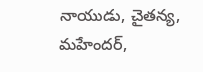నాయుడు, చైతన్య, మహేందర్,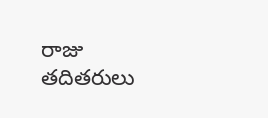రాజు తదితరులు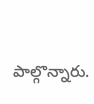పాల్గొన్నారు.